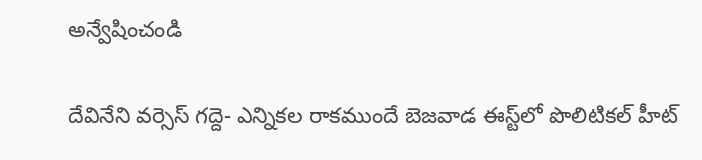అన్వేషించండి

దేవినేని వర్సెస్ గద్దె- ఎన్నికల రాకముందే బెజవాడ ఈస్ట్‌లో పొలిటికల్ హీట్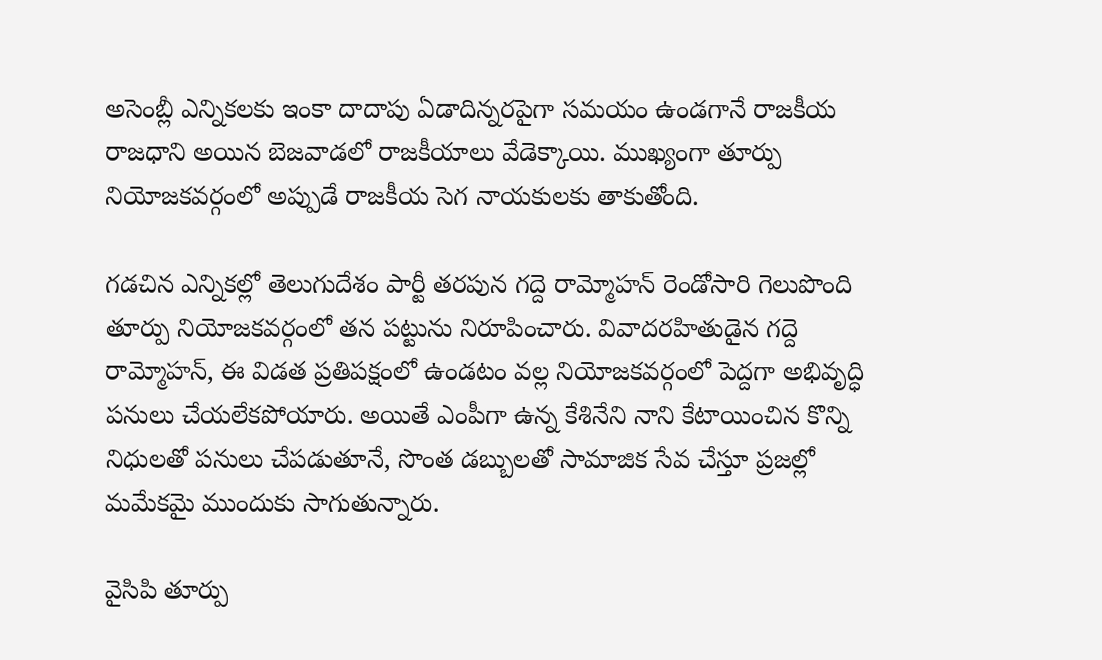అసెంబ్లీ ఎన్నికలకు ఇంకా దాదాపు ఏడాదిన్నరపైగా సమయం ఉండగానే రాజకీయ రాజధాని అయిన బెజవాడలో రాజకీయాలు వేడెక్కాయి. ముఖ్యంగా తూర్పు నియోజకవర్గంలో అప్పుడే రాజకీయ సెగ నాయకులకు తాకుతోంది.

గడచిన ఎన్నికల్లో తెలుగుదేశం పార్టీ తరపున గద్దె రామ్మోహన్ రెండోసారి గెలుపొంది తూర్పు నియోజకవర్గంలో తన పట్టును నిరూపించారు. వివాదరహితుడైన గద్దె రామ్మోహన్, ఈ విడత ప్రతిపక్షంలో ఉండటం వల్ల నియోజకవర్గంలో పెద్దగా అభివృద్ధి పనులు చేయలేకపోయారు. అయితే ఎంపీగా ఉన్న కేశినేని నాని కేటాయించిన కొన్ని నిధులతో పనులు చేపడుతూనే, సొంత డబ్బులతో సామాజిక సేవ చేస్తూ ప్రజల్లో మమేకమై ముందుకు సాగుతున్నారు.

వైసిపి తూర్పు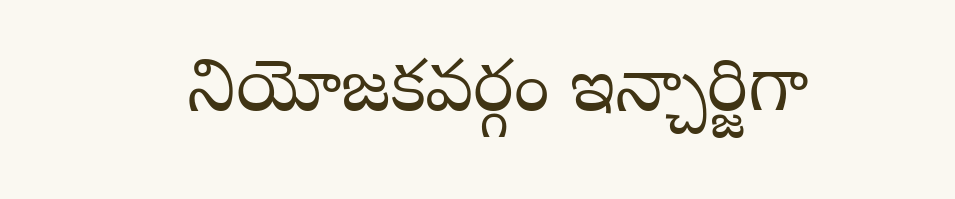నియోజకవర్గం ఇన్చార్జిగా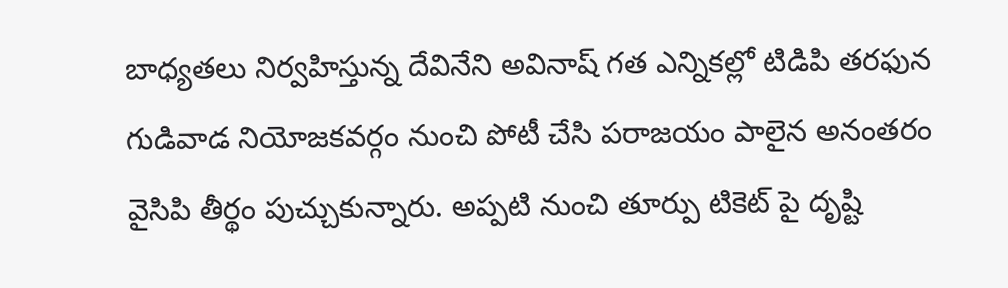బాధ్యతలు నిర్వహిస్తున్న దేవినేని అవినాష్ గత ఎన్నికల్లో టిడిపి తరఫున గుడివాడ నియోజకవర్గం నుంచి పోటీ చేసి పరాజయం పాలైన అనంతరం వైసిపి తీర్థం పుచ్చుకున్నారు. అప్పటి నుంచి తూర్పు టికెట్ పై దృష్టి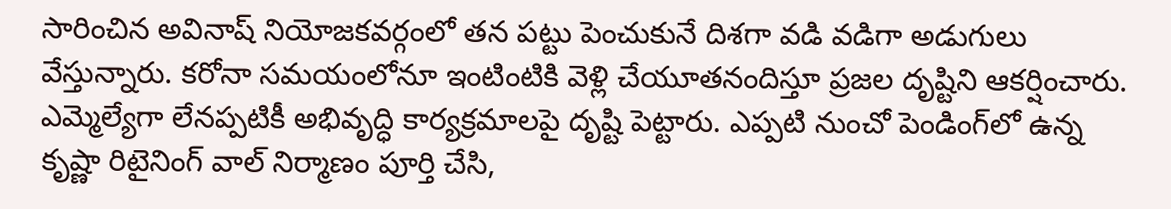సారించిన అవినాష్ నియోజకవర్గంలో తన పట్టు పెంచుకునే దిశగా వడి వడిగా అడుగులు వేస్తున్నారు. కరోనా సమయంలోనూ ఇంటింటికి వెళ్లి చేయూతనందిస్తూ ప్రజల దృష్టిని ఆకర్షించారు. ఎమ్మెల్యేగా లేనప్పటికీ అభివృద్ధి కార్యక్రమాలపై దృష్టి పెట్టారు. ఎప్పటి నుంచో పెండింగ్‌లో ఉన్న కృష్ణా రిటైనింగ్ వాల్ నిర్మాణం పూర్తి చేసి,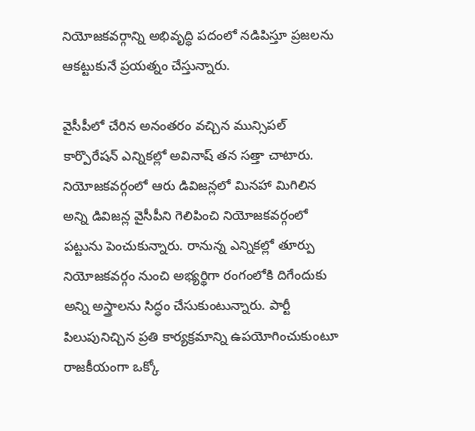నియోజకవర్గాన్ని అభివృద్ధి పదంలో నడిపిస్తూ ప్రజలను ఆకట్టుకునే ప్రయత్నం చేస్తున్నారు.

వైసీపీలో చేరిన అనంతరం వచ్చిన మున్సిపల్ కార్పొరేషన్ ఎన్నికల్లో అవినాష్ తన సత్తా చాటారు. నియోజకవర్గంలో ఆరు డివిజన్లలో మినహా మిగిలిన అన్ని డివిజన్ల వైసీపీని గెలిపించి నియోజకవర్గంలో పట్టును పెంచుకున్నారు. రానున్న ఎన్నికల్లో తూర్పు నియోజకవర్గం నుంచి అభ్యర్థిగా రంగంలోకి దిగేందుకు అన్ని అస్త్రాలను సిద్ధం చేసుకుంటున్నారు. పార్టీ పిలుపునిచ్చిన ప్రతి కార్యక్రమాన్ని ఉపయోగించుకుంటూ రాజకీయంగా ఒక్కో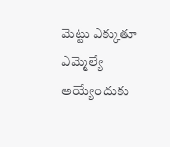మెట్టు ఎక్కుతూ ఎమ్మెల్యే అయ్యేందుకు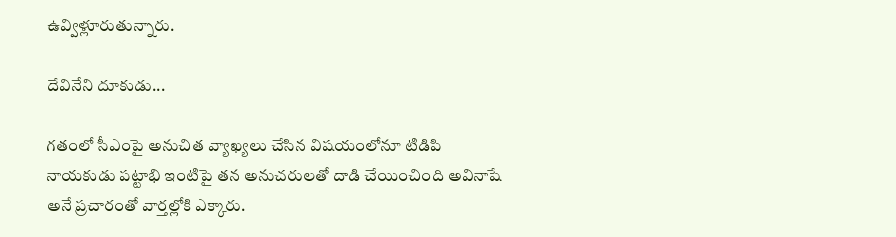ఉవ్విళ్లూరుతున్నారు.

దేవినేని దూకుడు...

గతంలో సీఎంపై అనుచిత వ్యాఖ్యలు చేసిన విషయంలోనూ టిడిపి నాయకుడు పట్టాభి ఇంటిపై తన అనుచరులతో దాడి చేయించింది అవినాషే అనే ప్రచారంతో వార్తల్లోకి ఎక్కారు.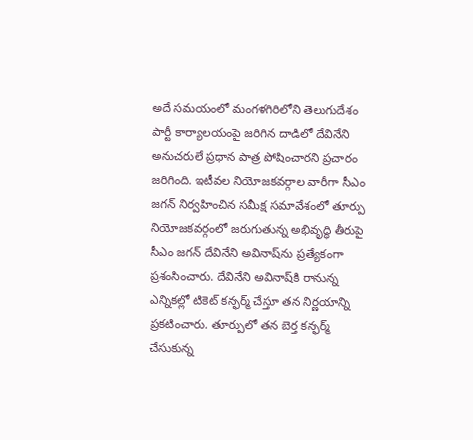అదే సమయంలో మంగళగిరిలోని తెలుగుదేశం పార్టీ కార్యాలయంపై జరిగిన దాడిలో దేవినేని అనుచరులే ప్రధాన పాత్ర పోషించారని ప్రచారం జరిగింది. ఇటీవల నియోజకవర్గాల వారీగా సీఎం జగన్ నిర్వహించిన సమీక్ష సమావేశంలో తూర్పు నియోజకవర్గంలో జరుగుతున్న అభివృద్ధి తీరుపై సీఎం జగన్ దేవినేని అవినాష్‌ను ప్రత్యేకంగా ప్రశంసించారు. దేవినేని అవినాష్‌కి రానున్న ఎన్నికల్లో టికెట్ కన్ఫర్మ్ చేస్తూ తన నిర్ణయాన్ని ప్రకటించారు. తూర్పులో తన బెర్త కన్ఫర్మ్ చేసుకున్న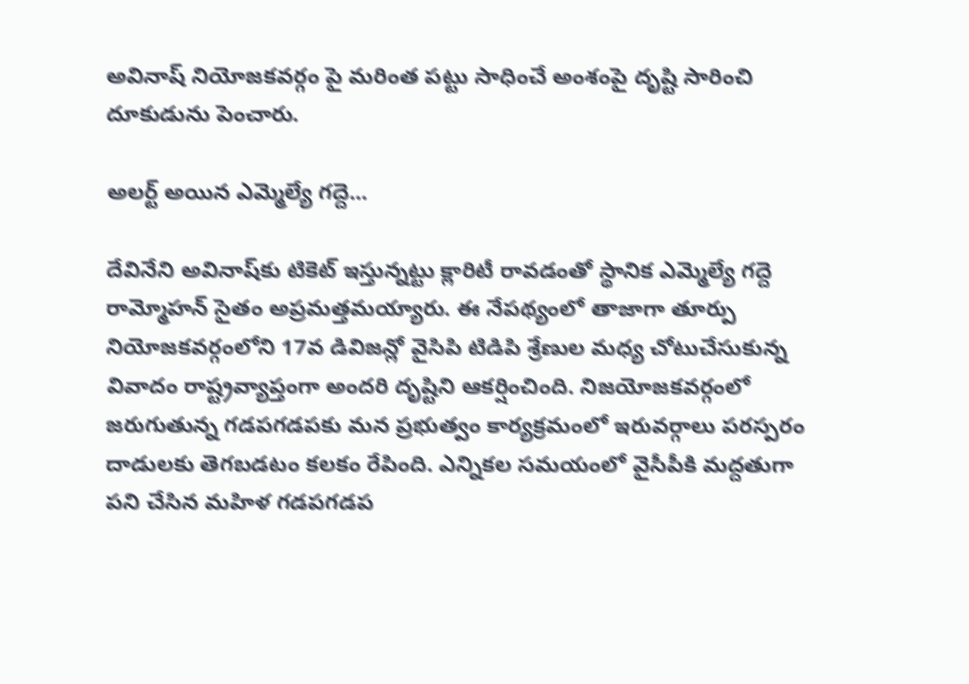అవినాష్ నియోజకవర్గం పై మరింత పట్టు సాధించే అంశంపై దృష్టి సారించి దూకుడును పెంచారు.

అలర్ట్ అయిన ఎమ్మెల్యే గద్దె...

దేవినేని అవినాష్‌కు టికెట్ ఇస్తున్నట్టు క్లారిటీ రావడంతో స్థానిక ఎమ్మెల్యే గద్దె రామ్మోహన్ సైతం అప్రమత్తమయ్యారు. ఈ నేపథ్యంలో తాజాగా తూర్పు నియోజకవర్గంలోని 17వ డివిజన్లో వైసిపి టిడిపి శ్రేణుల మధ్య చోటుచేసుకున్న వివాదం రాష్ట్రవ్యాప్తంగా అందరి దృష్టిని ఆకర్షించింది. నిజయోజకవర్గంలో జరుగుతున్న గడపగడపకు మన ప్రభుత్వం కార్యక్రమంలో ఇరువర్గాలు పరస్పరం దాడులకు తెగబడటం కలకం రేపింది. ఎన్నికల సమయంలో వైసీపీకి మద్దతుగా పని చేసిన మహిళ గడపగడప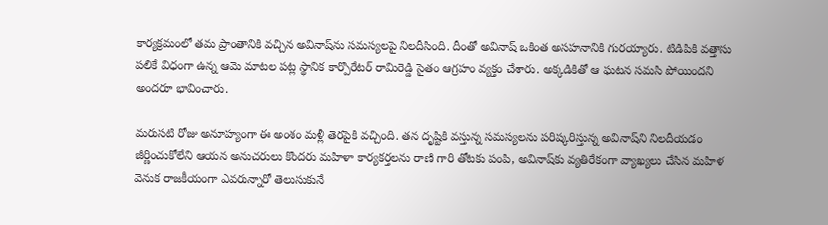కార్యక్రమంలో తమ ప్రాంతానికి వచ్చిన అవినాష్‌ను సమస్యలపై నిలదీసింది. దీంతో అవినాష్ ఒకింత అసహనానికి గురయ్యారు. టిడిపికి వత్తాసు పలికే విధంగా ఉన్న ఆమె మాటల పట్ల స్థానిక కార్పొరేటర్ రామిరెడ్డి సైతం ఆగ్రహం వ్యక్తం చేశారు. అక్కడికితో ఆ ఘటన సమసి పోయిందని అందరూ భావించారు.

మరుసటి రోజు అనూహ్యంగా ఈ అంశం మళ్లీ తెరపైకి వచ్చింది. తన దృష్టికి వస్తున్న సమస్యలను పరిష్కరిస్తున్న అవినాష్‌ని నిలదీయడం జీర్ణించుకోలేని ఆయన అనుచరులు కొందరు మహిళా కార్యకర్తలను రాణి గారి తోటకు పంపి, అవినాష్‌కు వ్యతిరేకంగా వ్యాఖ్యలు చేసిన మహిళ వెనుక రాజకీయంగా ఎవరున్నారో తెలుసుకునే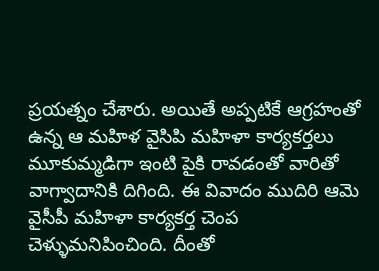ప్రయత్నం చేశారు. అయితే అప్పటికే ఆగ్రహంతో ఉన్న ఆ మహిళ వైసిపి మహిళా కార్యకర్తలు మూకుమ్మడిగా ఇంటి పైకి రావడంతో వారితో వాగ్వాదానికి దిగింది. ఈ వివాదం ముదిరి ఆమె వైసీపీ మహిళా కార్యకర్త చెంప చెళ్ళుమనిపించింది. దీంతో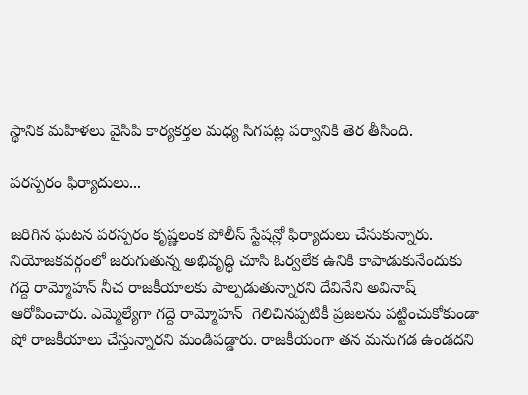స్థానిక మహిళలు వైసిపి కార్యకర్తల మధ్య సిగపట్ల పర్వానికి తెర తీసింది.

పరస్పరం ఫిర్యాదులు...

జరిగిన ఘటన పరస్పరం కృష్ణలంక పోలీస్ స్టేషన్లో ఫిర్యాదులు చేసుకున్నారు. నియోజకవర్గంలో జరుగుతున్న అభివృద్ధి చూసి ఓర్వలేక ఉనికి కాపాడుకునేందుకు గద్దె రామ్మోహన్ నీచ రాజకీయాలకు పాల్పడుతున్నారని దేవినేని అవినాష్ ఆరోపించారు. ఎమ్మెల్యేగా గద్దె రామ్మోహన్  గెలిచినప్పటికీ ప్రజలను పట్టించుకోకుండా షో రాజకీయాలు చేస్తున్నారని మండిపడ్డారు. రాజకీయంగా తన మనుగడ ఉండదని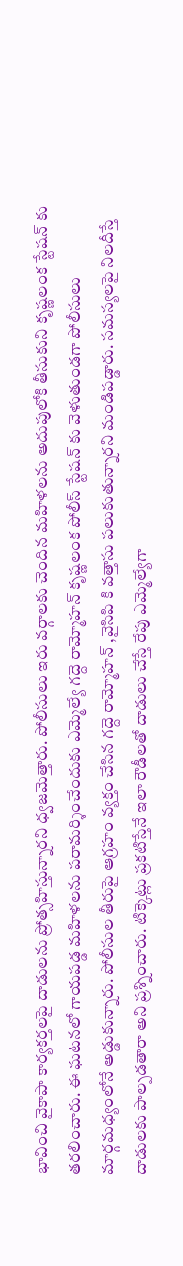భావించి వైకాపా కార్యకర్తలపై దాడులను ప్రోత్సహిస్తున్నారని ధ్వజమెత్తారు. పోలీసులు ఇరు వర్గాలకు చెందిన మహిళలను అదుపులోకి తీసుకుని కృష్ణలంక స్టేషన్ కు తరలించారు. ఈ ఘటనలో గాయపడ్డ మహిళలను పరామర్శించేందుకు ఎమ్మెల్యే గద్దె రామ్మోహన్ కృష్ణలంక పోలీస్ స్టేషన్ కు వెళుతుండగా పోలీసులు మార్గమధ్యంలోనే అడ్డుకున్నారు. పోలీసుల తీరుపై ఆగ్రహం వ్యక్తం చేసిన గద్దె రామ్మోహన్ ,వైసిపి కి వత్తాసు పలుకుతున్నారని మండిపడ్డారు. సమస్యలపై నిలదీస్తే దాడులకు పాల్పడతారా అని ప్రశ్నించారు. టిక్కెట్లు ప్రకటిస్తేనే ఇలా రౌడీలతో దాడులు చేస్తే రేపు ఎమ్మెల్యేగా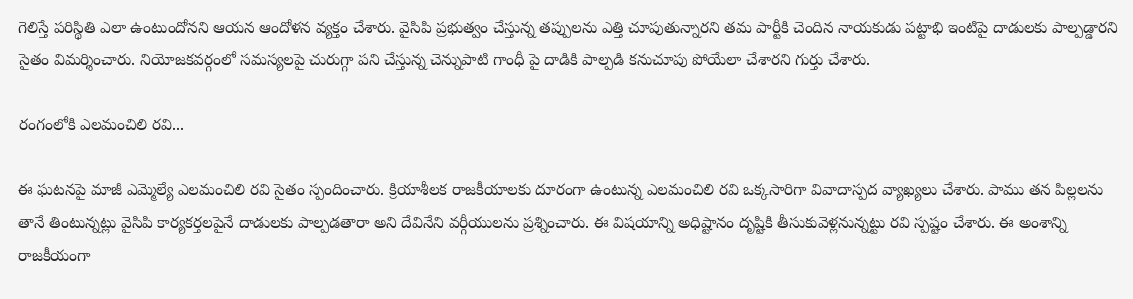గెలిస్తే పరిస్థితి ఎలా ఉంటుందోనని ఆయన ఆందోళన వ్యక్తం చేశారు. వైసిపి ప్రభుత్వం చేస్తున్న తప్పులను ఎత్తి చూపుతున్నారని తమ పార్టీకి చెందిన నాయకుడు పట్టాభి ఇంటిపై దాడులకు పాల్పడ్డారని సైతం విమర్శించారు. నియోజకవర్గంలో సమస్యలపై చురుగ్గా పని చేస్తున్న చెన్నుపాటి గాంధీ పై దాడికి పాల్పడి కనుచూపు పోయేలా చేశారని గుర్తు చేశారు.

రంగంలోకి ఎలమంచిలి రవి...

ఈ ఘటనపై మాజీ ఎమ్మెల్యే ఎలమంచిలి రవి సైతం స్పందించారు. క్రియాశీలక రాజకీయాలకు దూరంగా ఉంటున్న ఎలమంచిలి రవి ఒక్కసారిగా వివాదాస్పద వ్యాఖ్యలు చేశారు. పాము తన పిల్లలను తానే తింటున్నట్లు వైసిపి కార్యకర్తలపైనే దాడులకు పాల్పడతారా అని దేవినేని వర్గీయులను ప్రశ్నించారు. ఈ విషయాన్ని అధిష్టానం దృష్టికి తీసుకువెళ్లనున్నట్టు రవి స్పష్టం చేశారు. ఈ అంశాన్ని రాజకీయంగా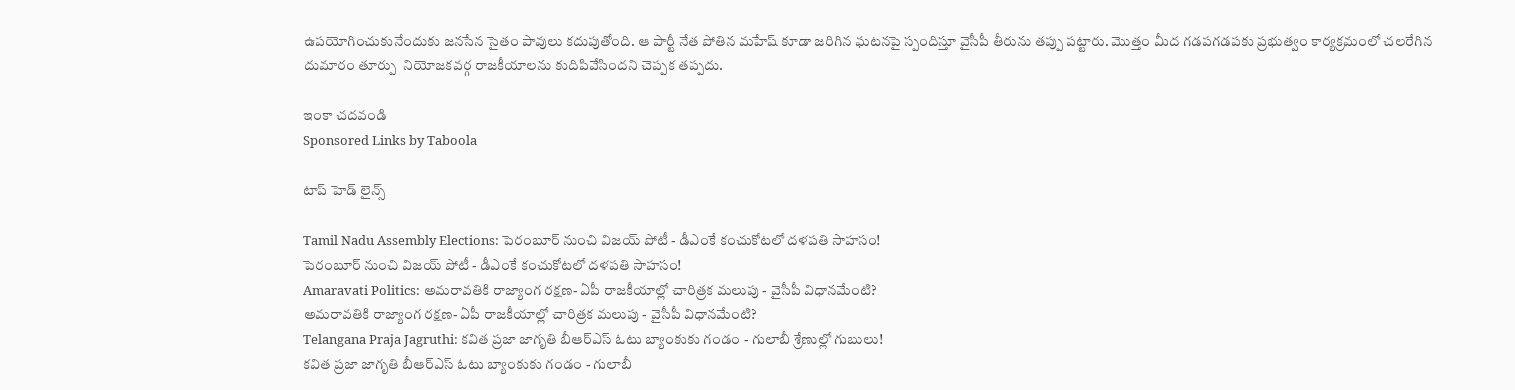ఉపయోగించుకునేందుకు జనసేన సైతం పావులు కదుపుతోంది. ఆ పార్టీ నేత పోతిన మహేష్ కూడా జరిగిన ఘటనపై స్పందిస్తూ వైసీపీ తీరును తప్పు పట్టారు. మొత్తం మీద గడపగడపకు ప్రభుత్వం కార్యక్రమంలో చలరేగిన దుమారం తూర్పు  నియోజకవర్గ రాజకీయాలను కుదిపివేసిందని చెప్పక తప్పదు.

ఇంకా చదవండి
Sponsored Links by Taboola

టాప్ హెడ్ లైన్స్

Tamil Nadu Assembly Elections: పెరంబూర్ నుంచి విజయ్ పోటీ - డీఎంకే కంచుకోటలో దళపతి సాహసం!
పెరంబూర్ నుంచి విజయ్ పోటీ - డీఎంకే కంచుకోటలో దళపతి సాహసం!
Amaravati Politics: అమరావతికి రాజ్యాంగ రక్షణ- ఏపీ రాజకీయాల్లో చారిత్రక మలుపు - వైసీపీ విధానమేంటి?
అమరావతికి రాజ్యాంగ రక్షణ- ఏపీ రాజకీయాల్లో చారిత్రక మలుపు - వైసీపీ విధానమేంటి?
Telangana Praja Jagruthi: కవిత ప్రజా జాగృతి బీఆర్ఎస్ ఓటు బ్యాంకుకు గండం - గులాబీ శ్రేణుల్లో గుబులు!
కవిత ప్రజా జాగృతి బీఆర్ఎస్ ఓటు బ్యాంకుకు గండం - గులాబీ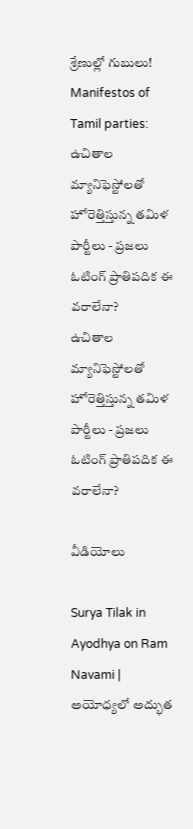శ్రేణుల్లో గుబులు!
Manifestos of Tamil parties: ఉచితాల మ్యానిఫెస్టోలతో హోరెత్తిస్తున్న తమిళ పార్టీలు - ప్రజలు ఓటింగ్ ప్రాతిపదిక ఈ వరాలేనా?
ఉచితాల మ్యానిఫెస్టోలతో హోరెత్తిస్తున్న తమిళ పార్టీలు - ప్రజలు ఓటింగ్ ప్రాతిపదిక ఈ వరాలేనా?

వీడియోలు

Surya Tilak in Ayodhya on Ram Navami | అయోధ్యలో అద్భుత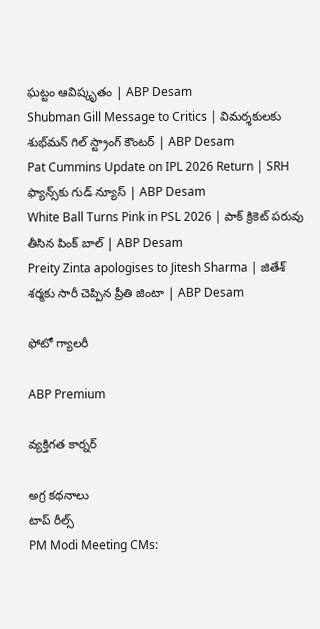ఘట్టం ఆవిష్కృతం | ABP Desam
Shubman Gill Message to Critics | విమర్శకులకు శుభ్‌మన్ గిల్ స్ట్రాంగ్ కౌంటర్ | ABP Desam
Pat Cummins Update on IPL 2026 Return | SRH ఫ్యాన్స్‌కు గుడ్ న్యూస్ | ABP Desam
White Ball Turns Pink in PSL 2026 | పాక్ క్రికెట్ పరువు తీసిన పింక్ బాల్ | ABP Desam
Preity Zinta apologises to Jitesh Sharma | జితేశ్‌ శర్మకు సారీ చెప్పిన ప్రీతి జింటా | ABP Desam

ఫోటో గ్యాలరీ

ABP Premium

వ్యక్తిగత కార్నర్

అగ్ర కథనాలు
టాప్ రీల్స్
PM Modi Meeting CMs: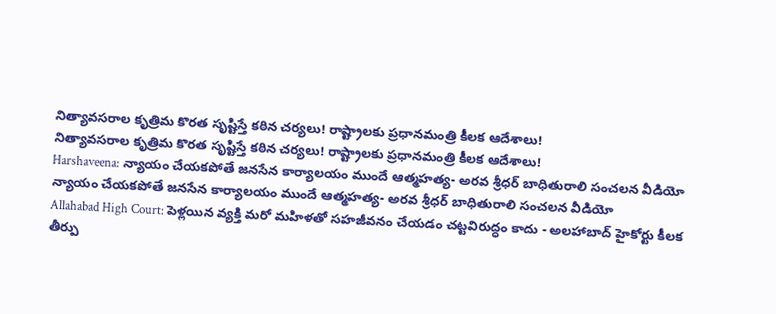నిత్యావసరాల కృత్రిమ కొరత సృష్టిస్తే కఠిన చర్యలు! రాష్ట్రాలకు ప్రధానమంత్రి కీలక ఆదేశాలు!
నిత్యావసరాల కృత్రిమ కొరత సృష్టిస్తే కఠిన చర్యలు! రాష్ట్రాలకు ప్రధానమంత్రి కీలక ఆదేశాలు!
Harshaveena: న్యాయం చేయకపోతే జనసేన కార్యాలయం ముందే ఆత్మహత్య- అరవ శ్రీధర్ బాధితురాలి సంచలన వీడియో
న్యాయం చేయకపోతే జనసేన కార్యాలయం ముందే ఆత్మహత్య- అరవ శ్రీధర్ బాధితురాలి సంచలన వీడియో
Allahabad High Court: పెళ్లయిన వ్యక్తి మరో మహిళతో సహజీవనం చేయడం చట్టవిరుద్ధం కాదు - అలహాబాద్ హైకోర్టు కీలక తీర్పు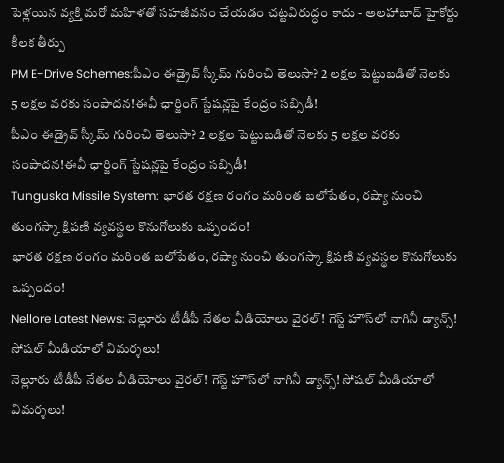పెళ్లయిన వ్యక్తి మరో మహిళతో సహజీవనం చేయడం చట్టవిరుద్ధం కాదు - అలహాబాద్ హైకోర్టు కీలక తీర్పు
PM E-Drive Schemes:పీఎం ఈడ్రైవ్ స్కీమ్‌ గురించి తెలుసా? 2 లక్షల పెట్టుబడితో నెలకు 5 లక్షల వరకు సంపాదన!ఈవీ ఛార్జింగ్ స్టేషన్లపై కేంద్రం సబ్సిడీ!
పీఎం ఈడ్రైవ్ స్కీమ్‌ గురించి తెలుసా? 2 లక్షల పెట్టుబడితో నెలకు 5 లక్షల వరకు సంపాదన!ఈవీ ఛార్జింగ్ స్టేషన్లపై కేంద్రం సబ్సిడీ!
Tunguska Missile System: భారత రక్షణ రంగం మరింత బలోపేతం, రష్యా నుంచి తుంగస్కా క్షిపణి వ్యవస్థల కొనుగోలుకు ఒప్పందం!
భారత రక్షణ రంగం మరింత బలోపేతం, రష్యా నుంచి తుంగస్కా క్షిపణి వ్యవస్థల కొనుగోలుకు ఒప్పందం!
Nellore Latest News: నెల్లూరు టీడీపీ నేతల వీడియోలు వైరల్‌! గెస్ట్‌ హౌస్‌లో నాగినీ డ్యాన్స్‌! సోషల్ మీడియాలో విమర్శలు!
నెల్లూరు టీడీపీ నేతల వీడియోలు వైరల్‌! గెస్ట్‌ హౌస్‌లో నాగినీ డ్యాన్స్‌! సోషల్ మీడియాలో విమర్శలు!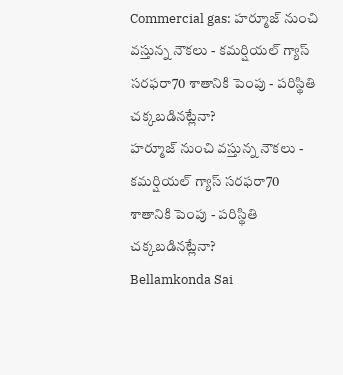Commercial gas: హర్మూజ్ నుంచి వస్తున్న నౌకలు - కమర్షియల్ గ్యాస్ సరఫరా70 శాతానికి పెంపు - పరిస్థితి చక్కబడినట్లేనా?
హర్మూజ్ నుంచి వస్తున్న నౌకలు - కమర్షియల్ గ్యాస్ సరఫరా70 శాతానికి పెంపు - పరిస్థితి చక్కబడినట్లేనా?
Bellamkonda Sai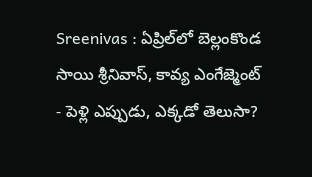Sreenivas : ఏప్రిల్‌లో బెల్లంకొండ సాయి శ్రీనివాస్, కావ్య ఎంగేజ్మెంట్ - పెళ్లి ఎప్పుడు, ఎక్కడో తెలుసా?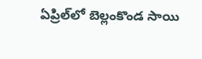ఏప్రిల్‌లో బెల్లంకొండ సాయి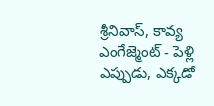శ్రీనివాస్, కావ్య ఎంగేజ్మెంట్ - పెళ్లి ఎప్పుడు, ఎక్కడో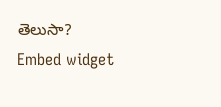తెలుసా?
Embed widget